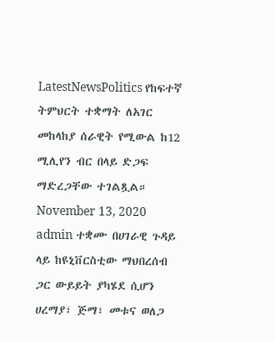LatestNewsPolitics የከፍተኛ ትምህርት ተቋማት ለአገር መከላከያ ሰራዊት የሚውል ከ12 ሚሊየን ብር በላይ ድጋፍ ማድረጋቸው ተገልጿል። November 13, 2020 admin ተቋሙ በሀገራዊ ጉዳይ ላይ ከዩኒቨርስቲው ማህበረሰብ ጋር ውይይት ያካሄደ ሲሆን ሀረማያ፣ ጅማ፣ መቱና ወለጋ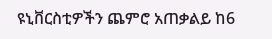ዩኒቨርስቲዎችን ጨምሮ አጠቃልይ ከ6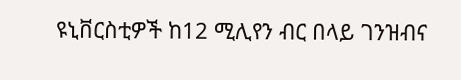ዩኒቨርስቲዎች ከ12 ሚሊየን ብር በላይ ገንዝብና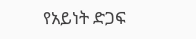የአይነት ድጋፍ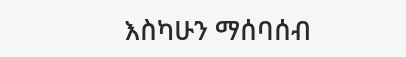እስካሁን ማሰባሰብ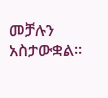መቻሉን አስታውቋል።